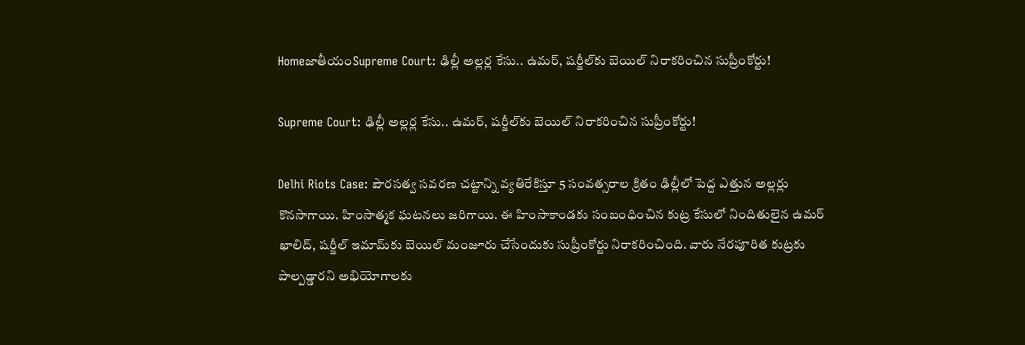HomeజాతీయంSupreme Court: ఢిల్లీ అల్లర్ల కేసు.. ఉమర్‌, షర్జీల్‌కు బెయిల్ నిరాకరించిన సుప్రీంకోర్టు!

Supreme Court: ఢిల్లీ అల్లర్ల కేసు.. ఉమర్‌, షర్జీల్‌కు బెయిల్ నిరాకరించిన సుప్రీంకోర్టు!

Delhi Riots Case: పౌరసత్వ సవరణ చట్టాన్ని వ్యతిరేకిస్తూ 5 సంవత్సరాల క్రితం ఢిల్లీలో పెద్ద ఎత్తున అల్లర్లు కొనసాగాయి. హింసాత్మక ఘటనలు జరిగాయి. ఈ హింసాకాండకు సంబంధించిన కుట్ర కేసులో నిందితులైన ఉమర్‌ ఖాలిద్‌, షర్జీల్‌ ఇమామ్‌కు బెయిల్‌ మంజూరు చేసేందుకు సుప్రీంకోర్టు నిరాకరించింది. వారు నేరపూరిత కుట్రకు పాల్పడ్డారని అభియోగాలకు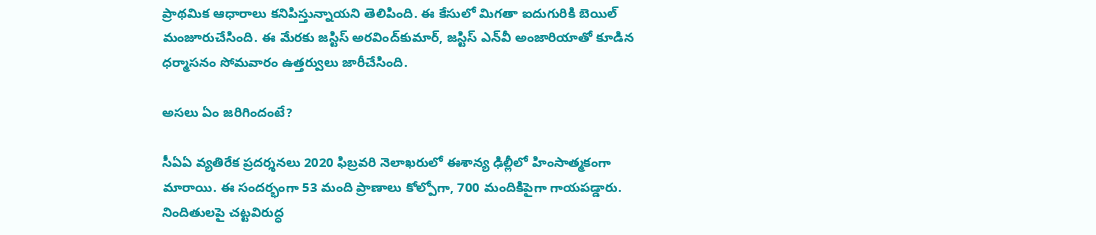ప్రాథమిక ఆధారాలు కనిపిస్తున్నాయని తెలిపింది. ఈ కేసులో మిగతా ఐదుగురికి బెయిల్‌ మంజూరుచేసింది. ఈ మేరకు జస్టిస్‌ అరవింద్‌కుమార్‌, జస్టిస్‌ ఎన్‌వీ అంజారియాతో కూడిన ధర్మాసనం సోమవారం ఉత్తర్వులు జారీచేసింది.

అసలు ఏం జరిగిందంటే?

సీఏఏ వ్యతిరేక ప్రదర్శనలు 2020 ఫిబ్రవరి నెలాఖరులో ఈశాన్య ఢిల్లీలో హింసాత్మకంగా మారాయి. ఈ సందర్భంగా 53 మంది ప్రాణాలు కోల్పోగా, 700 మందికిపైగా గాయపడ్డారు. నిందితులపై చట్టవిరుద్ధ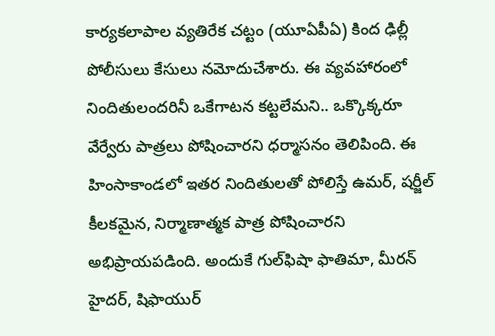కార్యకలాపాల వ్యతిరేక చట్టం (యూఏపీఏ) కింద ఢిల్లీ పోలీసులు కేసులు నమోదుచేశారు. ఈ వ్యవహారంలో నిందితులందరినీ ఒకేగాటన కట్టలేమని.. ఒక్కొక్కరూ వేర్వేరు పాత్రలు పోషించారని ధర్మాసనం తెలిపింది. ఈ హింసాకాండలో ఇతర నిందితులతో పోలిస్తే ఉమర్‌, షర్జీల్‌ కీలకమైన, నిర్మాణాత్మక పాత్ర పోషించారని అభిప్రాయపడింది. అందుకే గుల్‌ఫిషా ఫాతిమా, మీరన్‌ హైదర్‌, షిఫాయుర్‌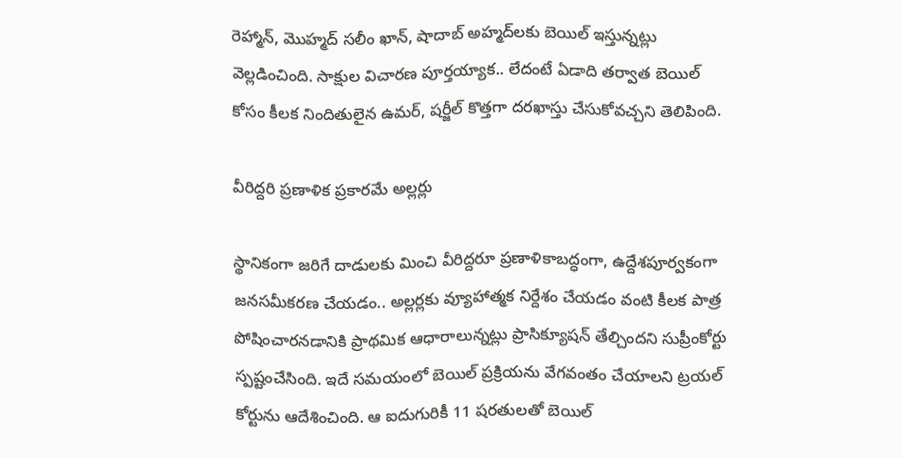రెహ్మాన్‌, మొహ్మద్‌ సలీం ఖాన్‌, షాదాబ్‌ అహ్మద్‌లకు బెయిల్‌ ఇస్తున్నట్లు వెల్లడించింది. సాక్షుల విచారణ పూర్తయ్యాక.. లేదంటే ఏడాది తర్వాత బెయిల్‌ కోసం కీలక నిందితులైన ఉమర్‌, షర్జీల్‌ కొత్తగా దరఖాస్తు చేసుకోవచ్చని తెలిపింది.

వీరిద్దరి ప్రణాళిక ప్రకారమే అల్లర్లు

స్థానికంగా జరిగే దాడులకు మించి వీరిద్దరూ ప్రణాళికాబద్ధంగా, ఉద్దేశపూర్వకంగా జనసమీకరణ చేయడం.. అల్లర్లకు వ్యూహాత్మక నిర్దేశం చేయడం వంటి కీలక పాత్ర పోషించారనడానికి ప్రాథమిక ఆధారాలున్నట్లు ప్రాసిక్యూషన్‌ తేల్చిందని సుప్రీంకోర్టు స్పష్టంచేసింది. ఇదే సమయంలో బెయిల్‌ ప్రక్రియను వేగవంతం చేయాలని ట్రయల్‌ కోర్టును ఆదేశించింది. ఆ ఐదుగురికీ 11 షరతులతో బెయిల్‌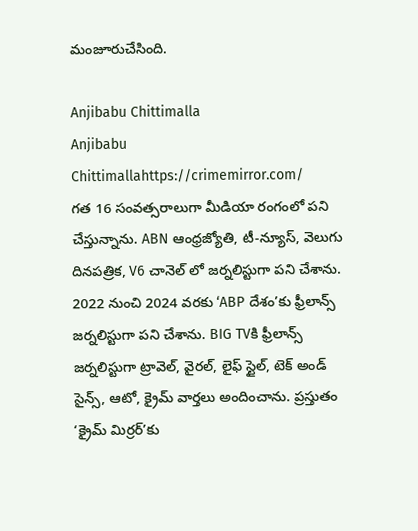మంజూరుచేసింది.

Anjibabu Chittimalla
Anjibabu Chittimallahttps://crimemirror.com/
గత 16 సంవత్సరాలుగా మీడియా రంగంలో పని చేస్తున్నాను. ABN ఆంధ్రజ్యోతి, టీ-న్యూస్‌, వెలుగు దినపత్రిక, V6 చానెల్ లో జర్నలిస్టుగా పని చేశాను. 2022 నుంచి 2024 వరకు ‘ABP దేశం’కు ఫ్రీలాన్స్ జర్నలిస్టుగా పని చేశాను. BIG TVకి ఫ్రీలాన్స్ జర్నలిస్టుగా ట్రావెల్, వైరల్, లైఫ్ స్టైల్, టెక్ అండ్ సైన్స్, ఆటో, క్రైమ్ వార్తలు అందించాను. ప్రస్తుతం ‘క్రైమ్ మిర్రర్’కు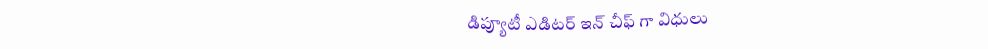డిప్యూటీ ఎడిటర్ ఇన్ చీఫ్ గా విధులు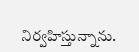నిర్వహిస్తున్నాను.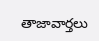తాజావార్తలు